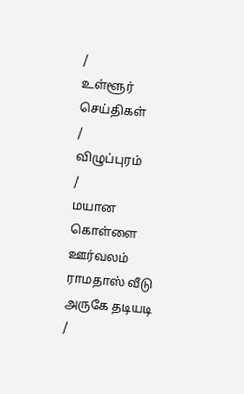/
உள்ளூர் செய்திகள்
/
விழுப்புரம்
/
மயான கொள்ளை ஊர்வலம் ராமதாஸ் வீடு அருகே தடியடி
/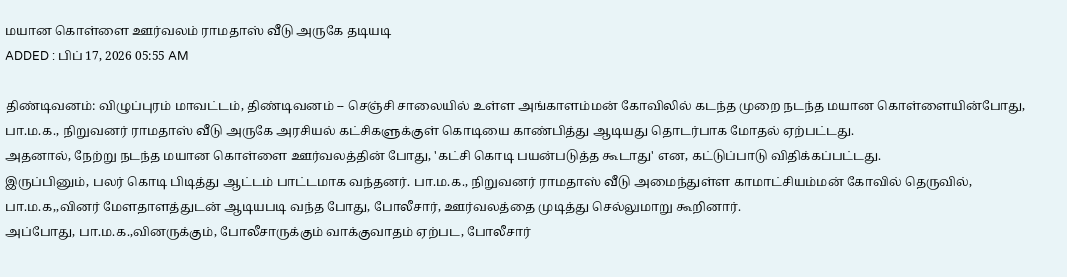மயான கொள்ளை ஊர்வலம் ராமதாஸ் வீடு அருகே தடியடி
ADDED : பிப் 17, 2026 05:55 AM

திண்டிவனம்: விழுப்புரம் மாவட்டம், திண்டிவனம் -- செஞ்சி சாலையில் உள்ள அங்காளம்மன் கோவிலில் கடந்த முறை நடந்த மயான கொள்ளையின்போது, பா.ம.க., நிறுவனர் ராமதாஸ் வீடு அருகே அரசியல் கட்சிகளுக்குள் கொடியை காண்பித்து ஆடியது தொடர்பாக மோதல் ஏற்பட்டது.
அதனால், நேற்று நடந்த மயான கொள்ளை ஊர்வலத்தின் போது, 'கட்சி கொடி பயன்படுத்த கூடாது' என, கட்டுப்பாடு விதிக்கப்பட்டது.
இருப்பினும், பலர் கொடி பிடித்து ஆட்டம் பாட்டமாக வந்தனர். பா.ம.க., நிறுவனர் ராமதாஸ் வீடு அமைந்துள்ள காமாட்சியம்மன் கோவில் தெருவில், பா.ம.க,,வினர் மேளதாளத்துடன் ஆடியபடி வந்த போது, போலீசார், ஊர்வலத்தை முடித்து செல்லுமாறு கூறினார்.
அப்போது, பா.ம.க.,வினருக்கும், போலீசாருக்கும் வாக்குவாதம் ஏற்பட, போலீசார்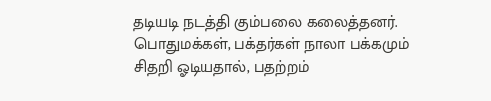தடியடி நடத்தி கும்பலை கலைத்தனர். பொதுமக்கள், பக்தர்கள் நாலா பக்கமும் சிதறி ஓடியதால், பதற்றம்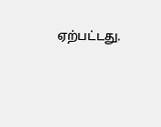ஏற்பட்டது.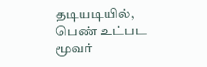தடியடியில், பெண் உட்பட மூவர்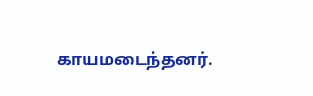காயமடைந்தனர்.